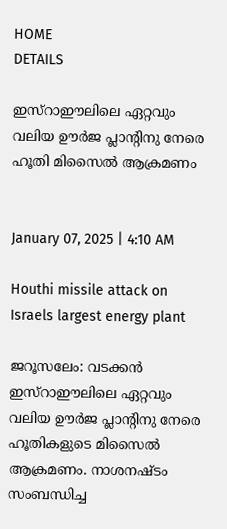HOME
DETAILS

ഇസ്‌റാഈലിലെ ഏറ്റവും വലിയ ഊര്‍ജ പ്ലാന്റിനു നേരെ ഹൂതി മിസൈല്‍ ആക്രമണം


January 07, 2025 | 4:10 AM

Houthi missile attack on Israels largest energy plant

ജറൂസലേം: വടക്കന്‍ ഇസ്‌റാഈലിലെ ഏറ്റവും വലിയ ഊര്‍ജ പ്ലാന്റിനു നേരെ ഹൂതികളുടെ മിസൈല്‍ ആക്രമണം. നാശനഷ്ടം സംബന്ധിച്ച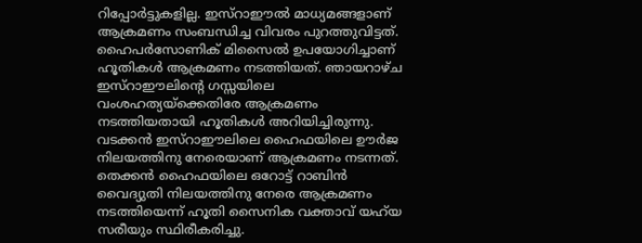റിപ്പോര്‍ട്ടുകളില്ല. ഇസ്‌റാഈല്‍ മാധ്യമങ്ങളാണ് ആക്രമണം സംബന്ധിച്ച വിവരം പുറത്തുവിട്ടത്. ഹൈപര്‍സോണിക് മിസൈല്‍ ഉപയോഗിച്ചാണ് ഹൂതികള്‍ ആക്രമണം നടത്തിയത്. ഞായറാഴ്ച ഇസ്‌റാഈലിന്റെ ഗസ്സയിലെ വംശഹത്യയ്‌ക്കെതിരേ ആക്രമണം നടത്തിയതായി ഹൂതികള്‍ അറിയിച്ചിരുന്നു.
വടക്കന്‍ ഇസ്‌റാഈലിലെ ഹൈഫയിലെ ഊര്‍ജ നിലയത്തിനു നേരെയാണ് ആക്രമണം നടന്നത്. തെക്കന്‍ ഹൈഫയിലെ ഒറോട്ട് റാബിന്‍ വൈദ്യുതി നിലയത്തിനു നേരെ ആക്രമണം നടത്തിയെന്ന് ഹൂതി സൈനിക വക്താവ് യഹ്‌യ സരീയും സ്ഥിരീകരിച്ചു.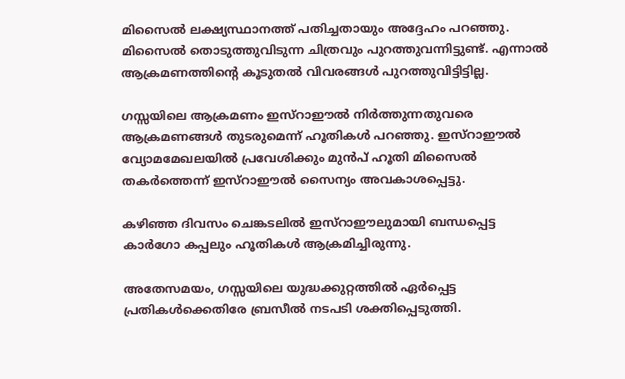മിസൈല്‍ ലക്ഷ്യസ്ഥാനത്ത് പതിച്ചതായും അദ്ദേഹം പറഞ്ഞു. മിസൈല്‍ തൊടുത്തുവിടുന്ന ചിത്രവും പുറത്തുവന്നിട്ടുണ്ട്. എന്നാല്‍ ആക്രമണത്തിന്റെ കൂടുതല്‍ വിവരങ്ങള്‍ പുറത്തുവിട്ടിട്ടില്ല.

ഗസ്സയിലെ ആക്രമണം ഇസ്‌റാഈല്‍ നിര്‍ത്തുന്നതുവരെ ആക്രമണങ്ങള്‍ തുടരുമെന്ന് ഹൂതികള്‍ പറഞ്ഞു. ഇസ്‌റാഈല്‍ വ്യോമമേഖലയില്‍ പ്രവേശിക്കും മുന്‍പ് ഹൂതി മിസൈല്‍ തകര്‍ത്തെന്ന് ഇസ്‌റാഈല്‍ സൈന്യം അവകാശപ്പെട്ടു.

കഴിഞ്ഞ ദിവസം ചെങ്കടലില്‍ ഇസ്‌റാഈലുമായി ബന്ധപ്പെട്ട കാര്‍ഗോ കപ്പലും ഹൂതികള്‍ ആക്രമിച്ചിരുന്നു.

അതേസമയം, ഗസ്സയിലെ യുദ്ധക്കുറ്റത്തില്‍ ഏര്‍പ്പെട്ട പ്രതികള്‍ക്കെതിരേ ബ്രസീല്‍ നടപടി ശക്തിപ്പെടുത്തി.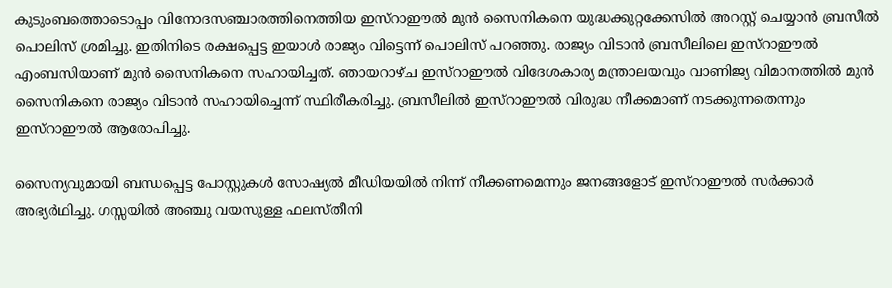കുടുംബത്തൊടൊപ്പം വിനോദസഞ്ചാരത്തിനെത്തിയ ഇസ്‌റാഈല്‍ മുന്‍ സൈനികനെ യുദ്ധക്കുറ്റക്കേസില്‍ അറസ്റ്റ് ചെയ്യാന്‍ ബ്രസീല്‍ പൊലിസ് ശ്രമിച്ചു. ഇതിനിടെ രക്ഷപ്പെട്ട ഇയാള്‍ രാജ്യം വിട്ടെന്ന് പൊലിസ് പറഞ്ഞു. രാജ്യം വിടാന്‍ ബ്രസീലിലെ ഇസ്‌റാഈല്‍ എംബസിയാണ് മുന്‍ സൈനികനെ സഹായിച്ചത്. ഞായറാഴ്ച ഇസ്‌റാഈല്‍ വിദേശകാര്യ മന്ത്രാലയവും വാണിജ്യ വിമാനത്തില്‍ മുന്‍ സൈനികനെ രാജ്യം വിടാന്‍ സഹായിച്ചെന്ന് സ്ഥിരീകരിച്ചു. ബ്രസീലില്‍ ഇസ്‌റാഈല്‍ വിരുദ്ധ നീക്കമാണ് നടക്കുന്നതെന്നും ഇസ്‌റാഈല്‍ ആരോപിച്ചു.

സൈന്യവുമായി ബന്ധപ്പെട്ട പോസ്റ്റുകള്‍ സോഷ്യല്‍ മീഡിയയില്‍ നിന്ന് നീക്കണമെന്നും ജനങ്ങളോട് ഇസ്‌റാഈല്‍ സര്‍ക്കാര്‍ അഭ്യര്‍ഥിച്ചു. ഗസ്സയില്‍ അഞ്ചു വയസുള്ള ഫലസ്തീനി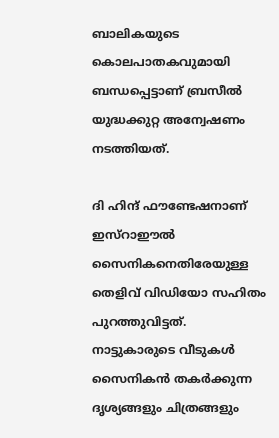ബാലികയുടെ കൊലപാതകവുമായി ബന്ധപ്പെട്ടാണ് ബ്രസീല്‍ യുദ്ധക്കുറ്റ അന്വേഷണം നടത്തിയത്.

ദി ഹിന്ദ് ഫൗണ്ടേഷനാണ് ഇസ്‌റാഈല്‍ സൈനികനെതിരേയുള്ള തെളിവ് വിഡിയോ സഹിതം പുറത്തുവിട്ടത്. നാട്ടുകാരുടെ വീടുകള്‍ സൈനികന്‍ തകര്‍ക്കുന്ന ദൃശ്യങ്ങളും ചിത്രങ്ങളും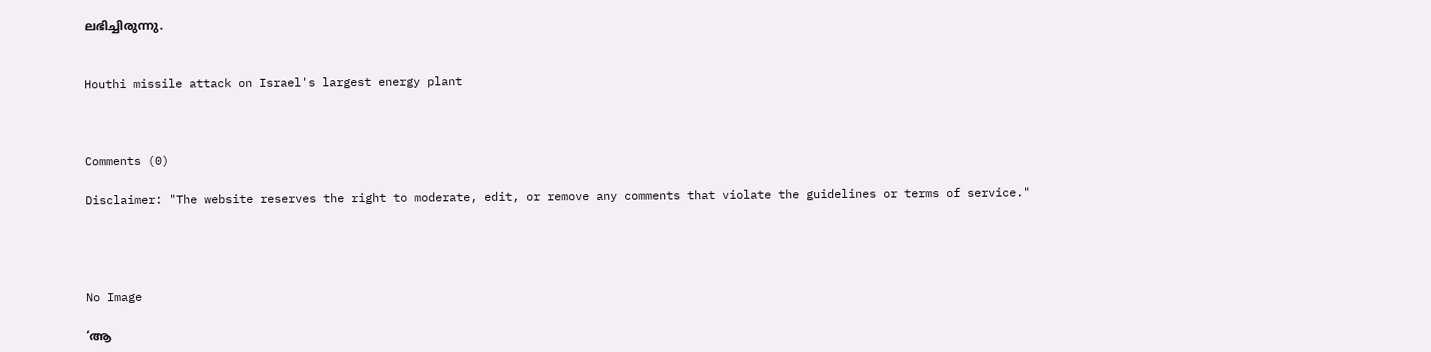ലഭിച്ചിരുന്നു.


Houthi missile attack on Israel's largest energy plant



Comments (0)

Disclaimer: "The website reserves the right to moderate, edit, or remove any comments that violate the guidelines or terms of service."




No Image

‘ആ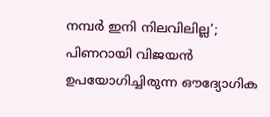നമ്പർ ഇനി നിലവിലില്ല’; പിണറായി വിജയൻ ഉപയോഗിച്ചിരുന്ന ഔദ്യോഗിക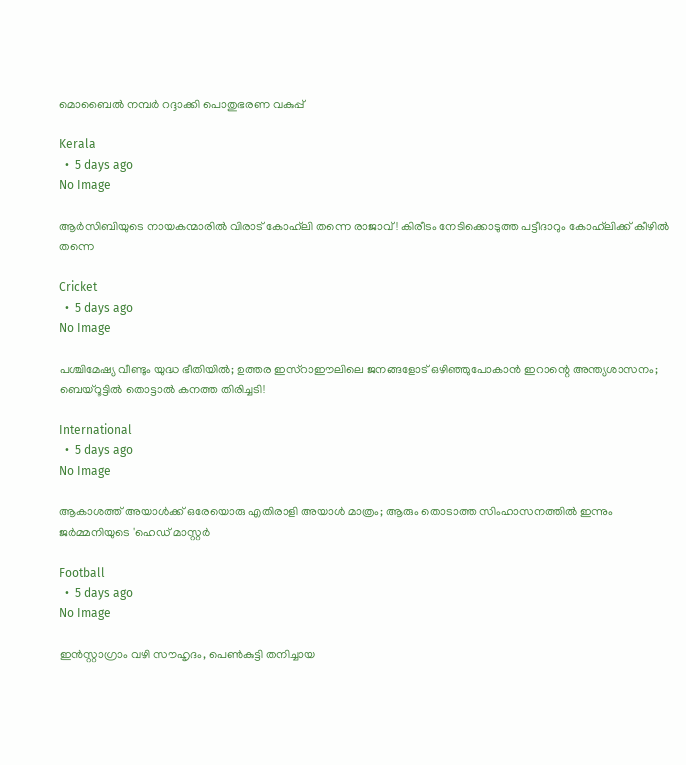മൊബൈൽ നമ്പർ റദ്ദാക്കി പൊതുഭരണ വകുപ്പ്

Kerala
  •  5 days ago
No Image

ആർ‌സി‌ബിയുടെ നായകന്മാരിൽ വിരാട് കോഹ്‌ലി തന്നെ രാജാവ്! കിരീടം നേടിക്കൊടുത്ത പട്ടീദാറും കോഹ്‌ലിക്ക് കീഴിൽ തന്നെ

Cricket
  •  5 days ago
No Image

പശ്ചിമേഷ്യ വീണ്ടും യുദ്ധ ഭീതിയിൽ; ഉത്തര ഇസ്റാഈലിലെ ജനങ്ങളോട് ഒഴിഞ്ഞുപോകാൻ ഇറാന്റെ അന്ത്യശാസനം; ബെയ്റൂട്ടിൽ തൊട്ടാൽ കനത്ത തിരിച്ചടി!

International
  •  5 days ago
No Image

ആകാശത്ത് അയാൾക്ക് ഒരേയൊരു എതിരാളി അയാൾ മാത്രം; ആരും തൊടാത്ത സിംഹാസനത്തിൽ ഇന്നും ജർമ്മനിയുടെ 'ഹെഡ് മാസ്റ്റർ

Football
  •  5 days ago
No Image

ഇൻസ്റ്റാഗ്രാം വഴി സൗഹൃദം, പെൺകുട്ടി തനിച്ചായ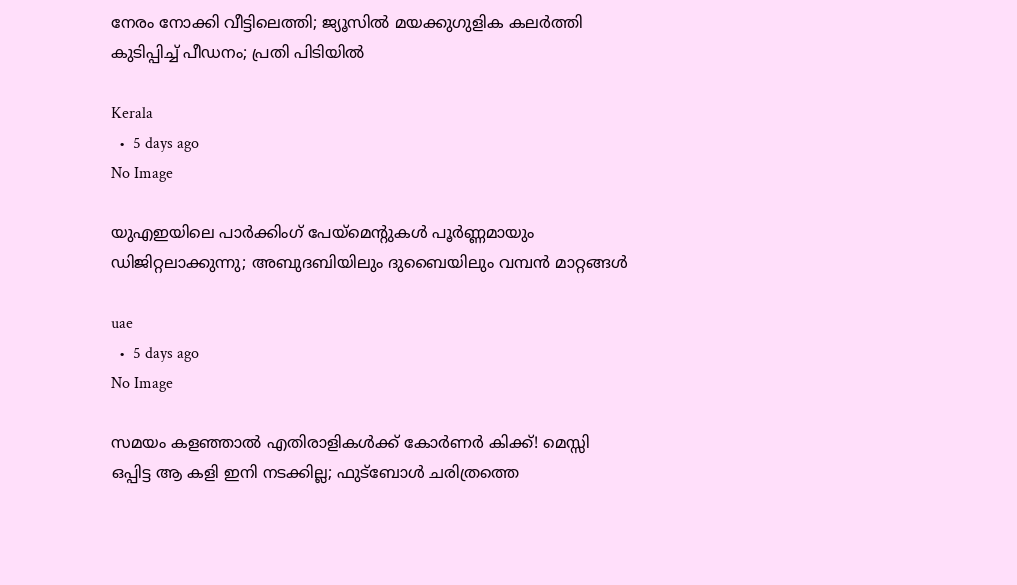നേരം നോക്കി വീട്ടിലെത്തി; ജ്യൂസിൽ മയക്കുഗുളിക കലർത്തി കുടിപ്പിച്ച് പീഡനം; പ്രതി പിടിയിൽ

Kerala
  •  5 days ago
No Image

യുഎഇയിലെ പാർക്കിംഗ് പേയ്‌മെന്റുകൾ പൂർണ്ണമായും ഡിജിറ്റലാക്കുന്നു; അബുദബിയിലും ദുബൈയിലും വമ്പൻ മാറ്റങ്ങൾ

uae
  •  5 days ago
No Image

സമയം കളഞ്ഞാൽ എതിരാളികൾക്ക് കോർണർ കിക്ക്! മെസ്സി ഒപ്പിട്ട ആ കളി ഇനി നടക്കില്ല; ഫുട്ബോൾ ചരിത്രത്തെ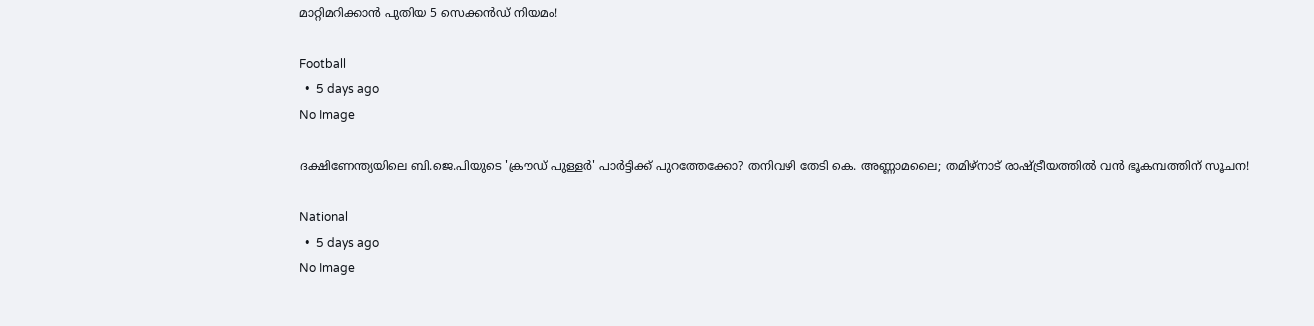മാറ്റിമറിക്കാൻ പുതിയ 5 സെക്കൻഡ് നിയമം!

Football
  •  5 days ago
No Image

ദക്ഷിണേന്ത്യയിലെ ബി.ജെ.പിയുടെ 'ക്രൗഡ് പുള്ളർ' പാർട്ടിക്ക് പുറത്തേക്കോ? തനിവഴി തേടി കെ. അണ്ണാമലൈ; തമിഴ്നാട് രാഷ്ട്രീയത്തിൽ വൻ ഭൂകമ്പത്തിന് സൂചന!

National
  •  5 days ago
No Image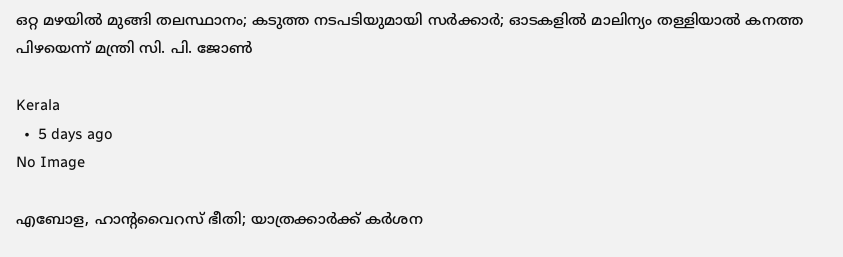ഒറ്റ മഴയിൽ മുങ്ങി തലസ്ഥാനം; കടുത്ത നടപടിയുമായി സർക്കാർ; ഓടകളിൽ മാലിന്യം തള്ളിയാൽ കനത്ത പിഴയെന്ന് മന്ത്രി സി. പി. ജോൺ

Kerala
  •  5 days ago
No Image

എബോള, ഹാന്റവൈറസ് ഭീതി; യാത്രക്കാർക്ക് കർശന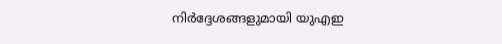നിർദ്ദേശങ്ങളുമായി യുഎഇ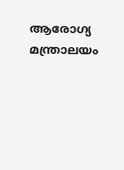ആരോഗ്യ മന്ത്രാലയം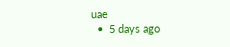uae
  •  5 days ago